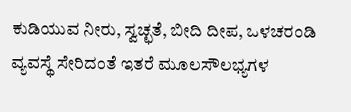ಕುಡಿಯುವ ನೀರು, ಸ್ವಚ್ಛತೆ, ಬೀದಿ ದೀಪ, ಒಳಚರಂಡಿ ವ್ಯವಸ್ಥೆ ಸೇರಿದಂತೆ ಇತರೆ ಮೂಲಸೌಲಭ್ಯಗಳ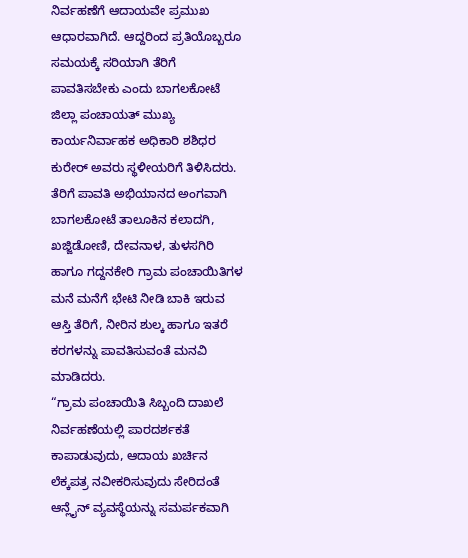ನಿರ್ವಹಣೆಗೆ ಆದಾಯವೇ ಪ್ರಮುಖ ಆಧಾರವಾಗಿದೆ. ಆದ್ದರಿಂದ ಪ್ರತಿಯೊಬ್ಬರೂ ಸಮಯಕ್ಕೆ ಸರಿಯಾಗಿ ತೆರಿಗೆ ಪಾವತಿಸಬೇಕು ಎಂದು ಬಾಗಲಕೋಟೆ ಜಿಲ್ಲಾ ಪಂಚಾಯತ್ ಮುಖ್ಯ ಕಾರ್ಯನಿರ್ವಾಹಕ ಅಧಿಕಾರಿ ಶಶಿಧರ ಕುರೇರ್ ಅವರು ಸ್ಥಳೀಯರಿಗೆ ತಿಳಿಸಿದರು.
ತೆರಿಗೆ ಪಾವತಿ ಅಭಿಯಾನದ ಅಂಗವಾಗಿ ಬಾಗಲಕೋಟೆ ತಾಲೂಕಿನ ಕಲಾದಗಿ, ಖಜ್ಜಿಡೋಣಿ, ದೇವನಾಳ, ತುಳಸಗಿರಿ ಹಾಗೂ ಗದ್ದನಕೇರಿ ಗ್ರಾಮ ಪಂಚಾಯಿತಿಗಳ ಮನೆ ಮನೆಗೆ ಭೇಟಿ ನೀಡಿ ಬಾಕಿ ಇರುವ ಆಸ್ತಿ ತೆರಿಗೆ, ನೀರಿನ ಶುಲ್ಕ ಹಾಗೂ ಇತರೆ ಕರಗಳನ್ನು ಪಾವತಿಸುವಂತೆ ಮನವಿ ಮಾಡಿದರು.
“ಗ್ರಾಮ ಪಂಚಾಯಿತಿ ಸಿಬ್ಬಂದಿ ದಾಖಲೆ ನಿರ್ವಹಣೆಯಲ್ಲಿ ಪಾರದರ್ಶಕತೆ ಕಾಪಾಡುವುದು, ಆದಾಯ ಖರ್ಚಿನ ಲೆಕ್ಕಪತ್ರ ನವೀಕರಿಸುವುದು ಸೇರಿದಂತೆ ಆನ್ಲೈನ್ ವ್ಯವಸ್ಥೆಯನ್ನು ಸಮರ್ಪಕವಾಗಿ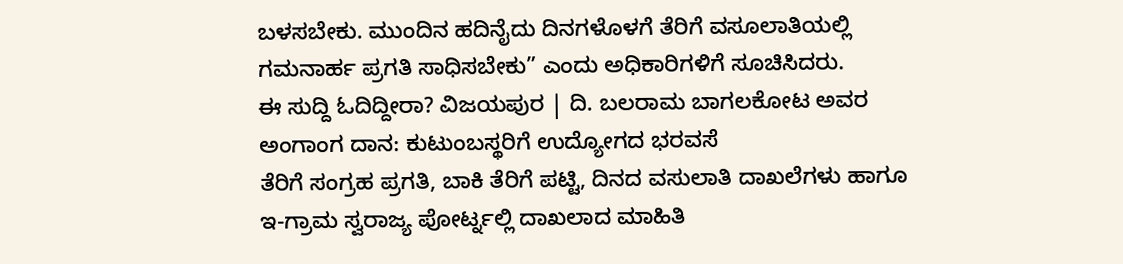ಬಳಸಬೇಕು. ಮುಂದಿನ ಹದಿನೈದು ದಿನಗಳೊಳಗೆ ತೆರಿಗೆ ವಸೂಲಾತಿಯಲ್ಲಿ ಗಮನಾರ್ಹ ಪ್ರಗತಿ ಸಾಧಿಸಬೇಕು” ಎಂದು ಅಧಿಕಾರಿಗಳಿಗೆ ಸೂಚಿಸಿದರು.
ಈ ಸುದ್ದಿ ಓದಿದ್ದೀರಾ? ವಿಜಯಪುರ | ದಿ. ಬಲರಾಮ ಬಾಗಲಕೋಟ ಅವರ ಅಂಗಾಂಗ ದಾನ: ಕುಟುಂಬಸ್ಥರಿಗೆ ಉದ್ಯೋಗದ ಭರವಸೆ
ತೆರಿಗೆ ಸಂಗ್ರಹ ಪ್ರಗತಿ, ಬಾಕಿ ತೆರಿಗೆ ಪಟ್ಟಿ, ದಿನದ ವಸುಲಾತಿ ದಾಖಲೆಗಳು ಹಾಗೂ ಇ-ಗ್ರಾಮ ಸ್ವರಾಜ್ಯ ಪೋರ್ಟ್ನಲ್ಲಿ ದಾಖಲಾದ ಮಾಹಿತಿ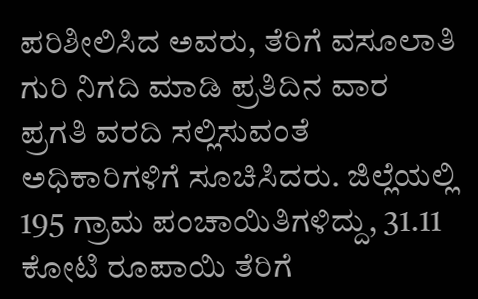ಪರಿಶೀಲಿಸಿದ ಅವರು, ತೆರಿಗೆ ವಸೂಲಾತಿ ಗುರಿ ನಿಗದಿ ಮಾಡಿ ಪ್ರತಿದಿನ ವಾರ ಪ್ರಗತಿ ವರದಿ ಸಲ್ಲಿಸುವಂತೆ ಅಧಿಕಾರಿಗಳಿಗೆ ಸೂಚಿಸಿದರು. ಜಿಲ್ಲೆಯಲ್ಲಿ 195 ಗ್ರಾಮ ಪಂಚಾಯಿತಿಗಳಿದ್ದು, 31.11 ಕೋಟಿ ರೂಪಾಯಿ ತೆರಿಗೆ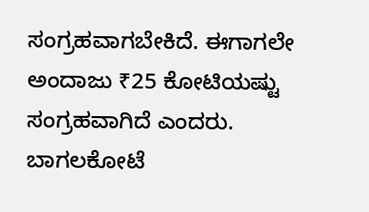ಸಂಗ್ರಹವಾಗಬೇಕಿದೆ. ಈಗಾಗಲೇ ಅಂದಾಜು ₹25 ಕೋಟಿಯಷ್ಟು ಸಂಗ್ರಹವಾಗಿದೆ ಎಂದರು.
ಬಾಗಲಕೋಟೆ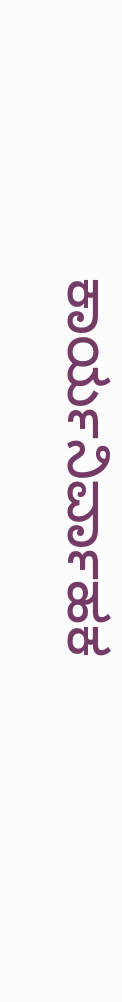ಕಾರ್ಯನಿರ್ವಾಹಕ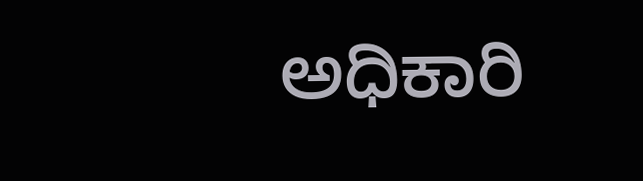ಅಧಿಕಾರಿ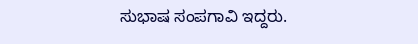ಸುಭಾಷ ಸಂಪಗಾವಿ ಇದ್ದರು.